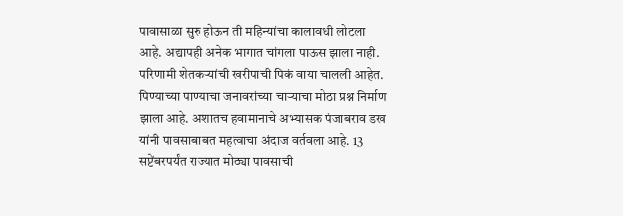पावासाळा सुरु होऊन ती महिन्यांचा कालावधी लोटला आहे. अद्यापही अनेक भागात चांगला पाऊस झाला नाही. परिणामी शेतकऱ्यांची खरीपाची पिकं वाया चालली आहेत. पिण्याच्या पाण्याचा जनावरांच्या चाऱ्याचा मोठा प्रश्न निर्माण झाला आहे. अशातच हवामानाचे अभ्यासक पंजाबराव डख यांनी पावसाबाबत महत्वाचा अंदाज वर्तवला आहे. 13 सप्टेंबरपर्यंत राज्यात मोठ्या पावसाची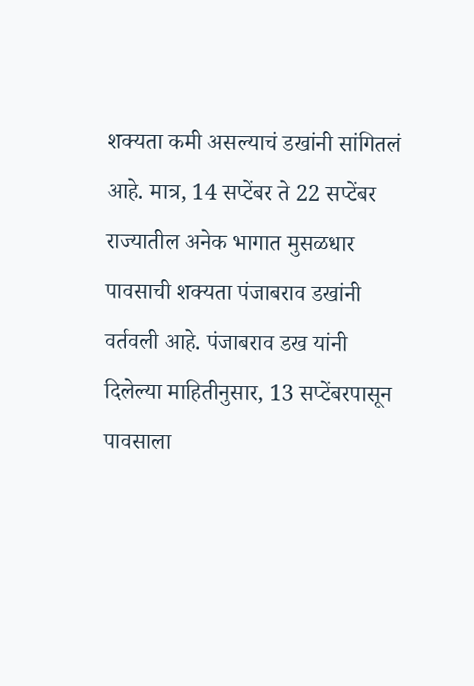शक्यता कमी असल्याचं डखांनी सांगितलं आहे. मात्र, 14 सप्टेंबर ते 22 सप्टेंबर राज्यातील अनेक भागात मुसळधार पावसाची शक्यता पंजाबराव डखांनी वर्तवली आहे. पंजाबराव डख यांनी दिलेल्या माहितीनुसार, 13 सप्टेंबरपासून पावसाला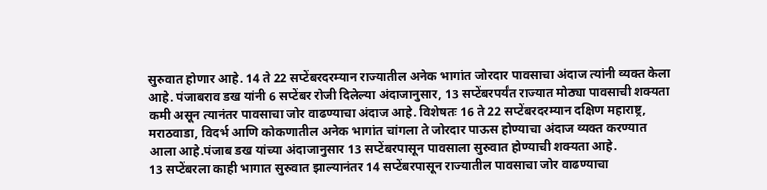सुरुवात होणार आहे. 14 ते 22 सप्टेंबरदरम्यान राज्यातील अनेक भागांत जोरदार पावसाचा अंदाज त्यांनी व्यक्त केला आहे. पंजाबराव डख यांनी 6 सप्टेंबर रोजी दिलेल्या अंदाजानुसार, 13 सप्टेंबरपर्यंत राज्यात मोठ्या पावसाची शक्यता कमी असून त्यानंतर पावसाचा जोर वाढण्याचा अंदाज आहे. विशेषतः 16 ते 22 सप्टेंबरदरम्यान दक्षिण महाराष्ट्र, मराठवाडा, विदर्भ आणि कोकणातील अनेक भागांत चांगला ते जोरदार पाऊस होण्याचा अंदाज व्यक्त करण्यात आला आहे.पंजाब डख यांच्या अंदाजानुसार 13 सप्टेंबरपासून पावसाला सुरुवात होण्याची शक्यता आहे.
13 सप्टेंबरला काही भागात सुरुवात झाल्यानंतर 14 सप्टेंबरपासून राज्यातील पावसाचा जोर वाढण्याचा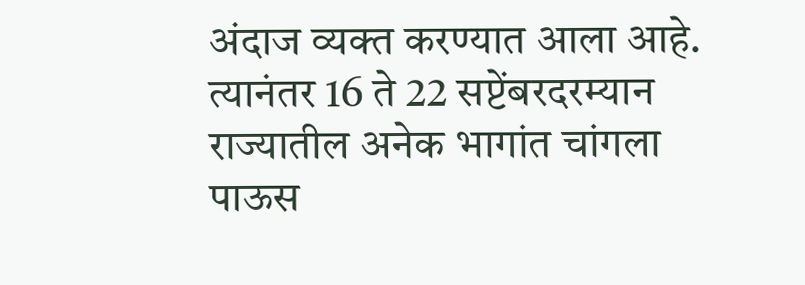अंदाज व्यक्त करण्यात आला आहे. त्यानंतर 16 ते 22 सप्टेंबरदरम्यान राज्यातील अनेक भागांत चांगला पाऊस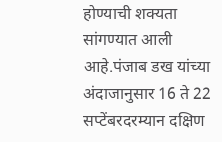होण्याची शक्यता सांगण्यात आली आहे.पंजाब डख यांच्या अंदाजानुसार 16 ते 22 सप्टेंबरदरम्यान दक्षिण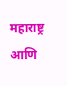महाराष्ट्र आणि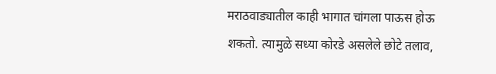मराठवाड्यातील काही भागात चांगला पाऊस होऊ शकतो. त्यामुळे सध्या कोरडे असलेले छोटे तलाव,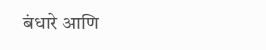बंधारे आणि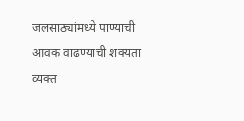जलसाठ्यांमध्ये पाण्याची आवक वाढण्याची शक्यता व्यक्त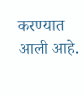करण्यात आली आहे.